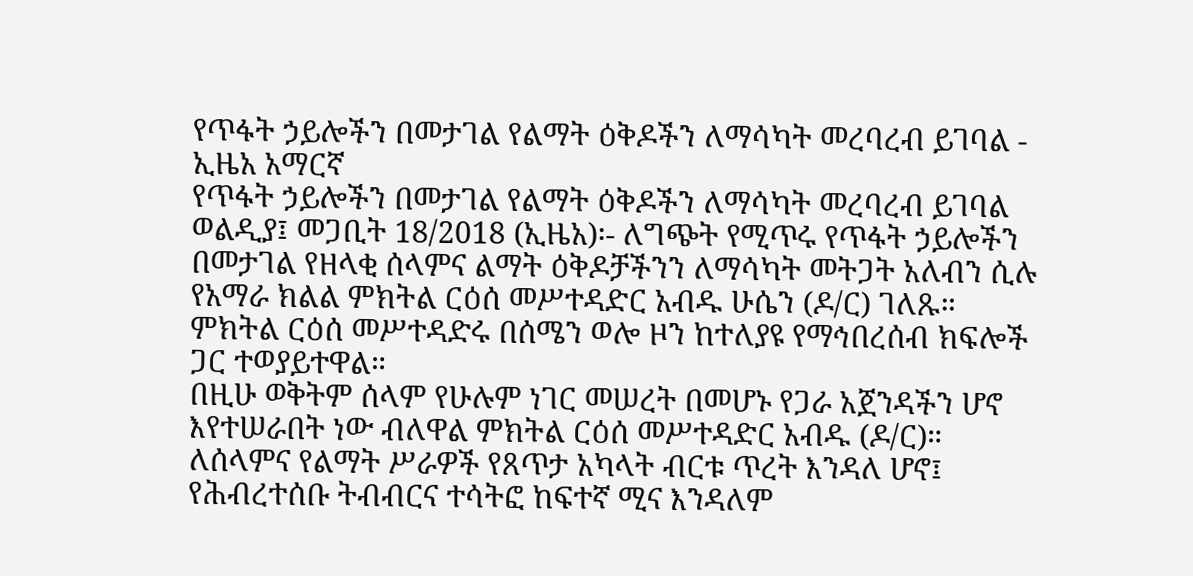የጥፋት ኃይሎችን በመታገል የልማት ዕቅዶችን ለማሳካት መረባረብ ይገባል - ኢዜአ አማርኛ
የጥፋት ኃይሎችን በመታገል የልማት ዕቅዶችን ለማሳካት መረባረብ ይገባል
ወልዲያ፤ መጋቢት 18/2018 (ኢዜአ)፡- ለግጭት የሚጥሩ የጥፋት ኃይሎችን በመታገል የዘላቂ ሰላምና ልማት ዕቅዶቻችንን ለማሳካት መትጋት አለብን ሲሉ የአማራ ክልል ምክትል ርዕሰ መሥተዳድር አብዱ ሁሴን (ዶ/ር) ገለጹ።
ምክትል ርዕሰ መሥተዳድሩ በሰሜን ወሎ ዞን ከተለያዩ የማኅበረሰብ ክፍሎች ጋር ተወያይተዋል።
በዚሁ ወቅትም ሰላም የሁሉም ነገር መሠረት በመሆኑ የጋራ አጀንዳችን ሆኖ እየተሠራበት ነው ብለዋል ምክትል ርዕሰ መሥተዳድር አብዱ (ዶ/ር)።
ለሰላምና የልማት ሥራዎች የጸጥታ አካላት ብርቱ ጥረት እንዳለ ሆኖ፤ የሕብረተሰቡ ትብብርና ተሳትፎ ከፍተኛ ሚና እንዳለም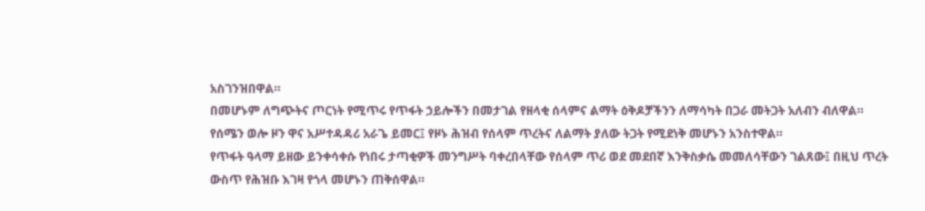አስገንዝበዋል።
በመሆኑም ለግጭትና ጦርነት የሚጥሩ የጥፋት ኃይሎችን በመታገል የዘላቂ ሰላምና ልማት ዕቅዶቻችንን ለማሳካት በጋራ መትጋት አለብን ብለዋል።
የሰሜን ወሎ ዞን ዋና አሥተዳዳሪ አራጌ ይመር፤ የዞኑ ሕዝብ የሰላም ጥረትና ለልማት ያለው ትጋት የሚደነቅ መሆኑን አንስተዋል።
የጥፋት ዓላማ ይዘው ይንቀሳቀሱ የነበሩ ታጣቂዎች መንግሥት ባቀረበላቸው የሰላም ጥሪ ወደ መደበኛ እንቅስቃሴ መመለሳቸውን ገልጸው፤ በዚህ ጥረት ውስጥ የሕዝቡ እገዛ የጎላ መሆኑን ጠቅሰዋል።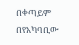በቀጣይም በየአካባቢው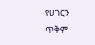የሀገርን ጥቅም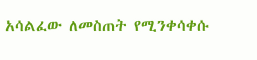አሳልፈው ለመስጠት የሚንቀሳቀሱ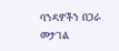ባንዳዎችን በጋራ መታገል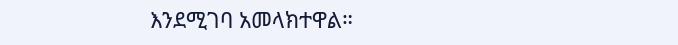እንደሚገባ አመላክተዋል።